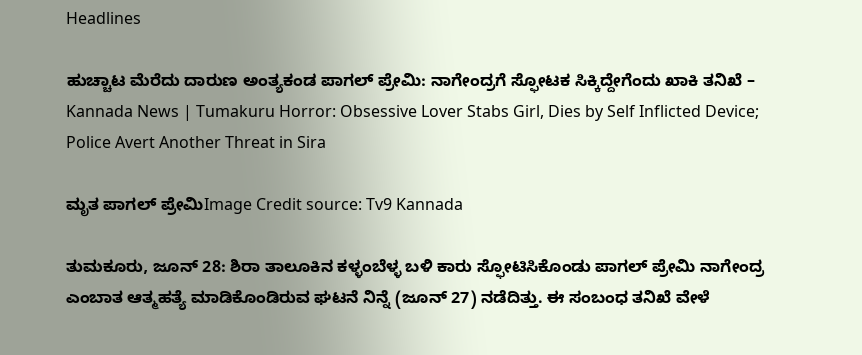Headlines

ಹುಚ್ಚಾಟ ಮೆರೆದು ದಾರುಣ ಅಂತ್ಯಕಂಡ ಪಾಗಲ್ ಪ್ರೇಮಿ: ನಾಗೇಂದ್ರಗೆ ಸ್ಫೋಟಕ ಸಿಕ್ಕಿದ್ದೇಗೆಂದು ಖಾಕಿ ತನಿಖೆ – Kannada News | Tumakuru Horror: Obsessive Lover Stabs Girl, Dies by Self Inflicted Device; Police Avert Another Threat in Sira

ಮೃತ ಪಾಗಲ್ ಪ್ರೇಮಿImage Credit source: Tv9 Kannada

ತುಮಕೂರು, ಜೂನ್ 28: ಶಿರಾ ತಾಲೂಕಿನ ಕಳ್ಳಂಬೆಳ್ಳ ಬಳಿ ಕಾರು ಸ್ಫೋಟಿಸಿಕೊಂಡು ಪಾಗಲ್ ಪ್ರೇಮಿ ನಾಗೇಂದ್ರ ಎಂಬಾತ ಆತ್ಮಹತ್ಯೆ ಮಾಡಿಕೊಂಡಿರುವ ಘಟನೆ ನಿನ್ನೆ (ಜೂನ್ 27) ನಡೆದಿತ್ತು. ಈ ಸಂಬಂಧ ತನಿಖೆ ವೇಳೆ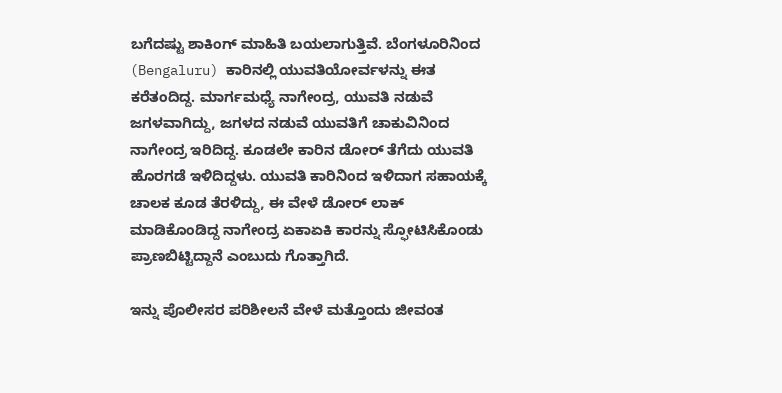ಬಗೆದಷ್ಟು ಶಾಕಿಂಗ್ ಮಾಹಿತಿ ಬಯಲಾಗುತ್ತಿವೆ. ಬೆಂಗಳೂರಿನಿಂದ (Bengaluru) ಕಾರಿನಲ್ಲಿ ಯುವತಿಯೋರ್ವಳನ್ನು ಈತ ಕರೆತಂದಿದ್ದ. ಮಾರ್ಗಮಧ್ಯೆ ನಾಗೇಂದ್ರ, ಯುವತಿ ನಡುವೆ ಜಗಳವಾಗಿದ್ದು, ಜಗಳದ ನಡುವೆ ಯುವತಿಗೆ ಚಾಕುವಿನಿಂದ ನಾಗೇಂದ್ರ ಇರಿದಿದ್ದ. ಕೂಡಲೇ ಕಾರಿನ ಡೋರ್ ತೆಗೆದು ಯುವತಿ ಹೊರಗಡೆ ಇಳಿದಿದ್ದಳು. ಯುವತಿ ಕಾರಿನಿಂದ ಇಳಿದಾಗ ಸಹಾಯಕ್ಕೆ ಚಾಲಕ ಕೂಡ ತೆರಳಿದ್ದು, ಈ ವೇಳೆ ಡೋರ್ ಲಾಕ್ ಮಾಡಿಕೊಂಡಿದ್ದ ನಾಗೇಂದ್ರ ಏಕಾಏಕಿ ಕಾರನ್ನು ಸ್ಫೋಟಿಸಿಕೊಂಡು ಪ್ರಾಣಬಿಟ್ಟಿದ್ದಾನೆ ಎಂಬುದು ಗೊತ್ತಾಗಿದೆ.

ಇನ್ನು ಪೊಲೀಸರ ಪರಿಶೀಲನೆ ವೇಳೆ ಮತ್ತೊಂದು ಜೀವಂತ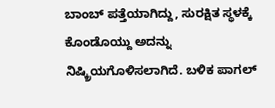ಬಾಂಬ್ ಪತ್ತೆಯಾಗಿದ್ದು, ಸುರಕ್ಷಿತ ಸ್ಥಳಕ್ಕೆ ಕೊಂಡೊಯ್ದು ಅದನ್ನು ನಿಷ್ಕ್ರಿಯಗೊಳಿಸಲಾಗಿದೆ. ಬಳಿಕ ಪಾಗಲ್‌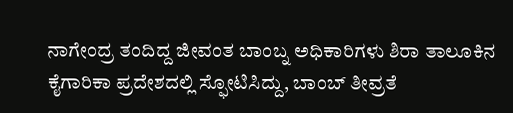ನಾಗೇಂದ್ರ ತಂದಿದ್ದ ಜೀವಂತ ಬಾಂಬ್ನ ಅಧಿಕಾರಿಗಳು ಶಿರಾ ತಾಲೂಕಿನ ಕೈಗಾರಿಕಾ ಪ್ರದೇಶದಲ್ಲಿ ಸ್ಫೋಟಿಸಿದ್ದು, ಬಾಂಬ್ ತೀವ್ರತೆ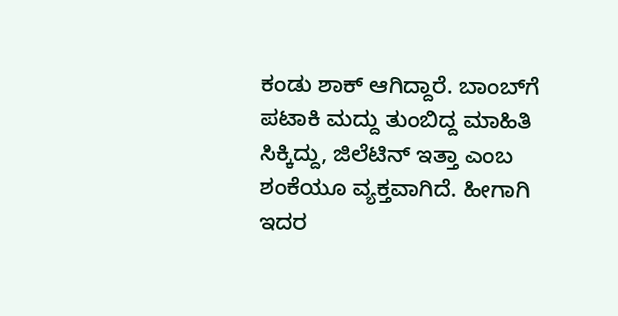ಕಂಡು ಶಾಕ್ ಆಗಿದ್ದಾರೆ. ಬಾಂಬ್‌ಗೆ ಪಟಾಕಿ ಮದ್ದು ತುಂಬಿದ್ದ ಮಾಹಿತಿ ಸಿಕ್ಕಿದ್ದು, ಜಿಲೆಟಿನ್ ಇತ್ತಾ ಎಂಬ ಶಂಕೆಯೂ ವ್ಯಕ್ತವಾಗಿದೆ. ಹೀಗಾಗಿ ಇದರ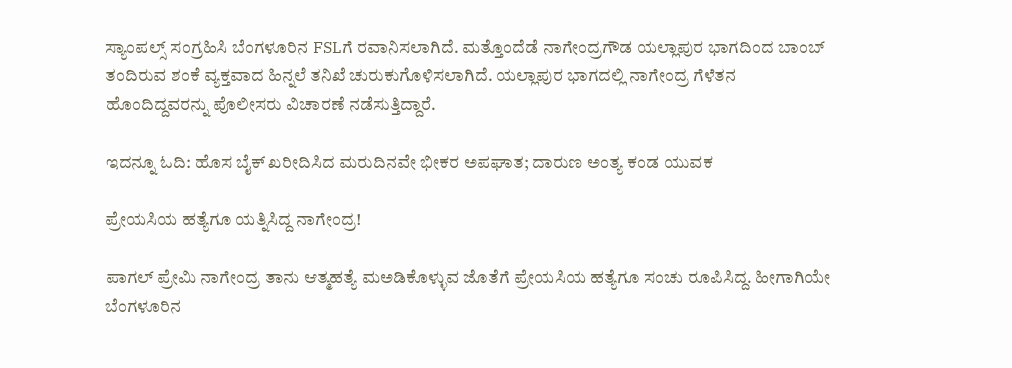ಸ್ಯಾಂಪಲ್ಸ್‌ ಸಂಗ್ರಹಿಸಿ ಬೆಂಗಳೂರಿನ FSLಗೆ ರವಾನಿಸಲಾಗಿದೆ. ಮತ್ತೊಂದೆಡೆ ನಾಗೇಂದ್ರಗೌಡ ಯಲ್ಲಾಪುರ ಭಾಗದಿಂದ ಬಾಂಬ್ ತಂದಿರುವ ಶಂಕೆ ವ್ಯಕ್ತವಾದ ಹಿನ್ನಲೆ ತನಿಖೆ ಚುರುಕುಗೊಳಿಸಲಾಗಿದೆ. ಯಲ್ಲಾಪುರ ಭಾಗದಲ್ಲಿ ನಾಗೇಂದ್ರ ಗೆಳೆತನ ಹೊಂದಿದ್ದವರನ್ನು ಪೊಲೀಸರು ವಿಚಾರಣೆ ನಡೆಸುತ್ತಿದ್ದಾರೆ.

ಇದನ್ನೂ ಓದಿ: ಹೊಸ ಬೈಕ್ ಖರೀದಿಸಿದ ಮರುದಿನವೇ ಭೀಕರ ಅಪಘಾತ; ದಾರುಣ ಅಂತ್ಯ ಕಂಡ ಯುವಕ

ಪ್ರೇಯಸಿಯ ಹತ್ಯೆಗೂ ಯತ್ನಿಸಿದ್ದ ನಾಗೇಂದ್ರ!

ಪಾಗಲ್ ಪ್ರೇಮಿ ನಾಗೇಂದ್ರ ತಾನು ಆತ್ಮಹತ್ಯೆ ಮಅಡಿಕೊಳ್ಳುವ ಜೊತೆಗೆ ಪ್ರೇಯಸಿಯ ಹತ್ಯೆಗೂ ಸಂಚು ರೂಪಿಸಿದ್ದ. ಹೀಗಾಗಿಯೇ ಬೆಂಗಳೂರಿನ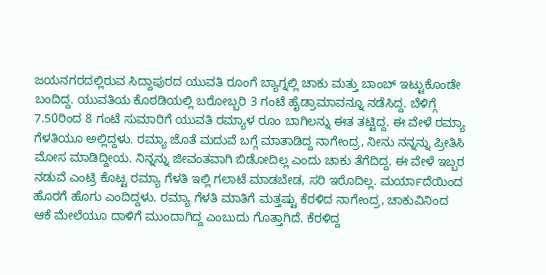ಜಯನಗರದಲ್ಲಿರುವ ಸಿದ್ದಾಪುರದ ಯುವತಿ ರೂಂಗೆ ಬ್ಯಾಗ್ನಲ್ಲಿ ಚಾಕು ಮತ್ತು ಬಾಂಬ್ ಇಟ್ಟುಕೊಂಡೇ ಬಂದಿದ್ದ. ಯುವತಿಯ ಕೊಠಡಿಯಲ್ಲಿ ಬರೋಬ್ಬರಿ 3 ಗಂಟೆ ಹೈಡ್ರಾಮಾವನ್ನೂ ನಡೆಸಿದ್ದ. ಬೆಳಿಗ್ಗೆ 7.50ರಿಂದ 8 ಗಂಟೆ ಸುಮಾರಿಗೆ ಯುವತಿ ರಮ್ಯಾಳ ರೂಂ ಬಾಗಿಲನ್ನು ಈತ ತಟ್ಟಿದ್ದ. ಈ ವೇಳೆ ರಮ್ಯಾ ಗೆಳತಿಯೂ ಅಲ್ಲಿದ್ದಳು. ರಮ್ಯಾ ಜೊತೆ ಮದುವೆ ಬಗ್ಗೆ ಮಾತಾಡಿದ್ದ ನಾಗೇಂದ್ರ, ನೀನು ನನ್ನನ್ನು ಪ್ರೀತಿಸಿ ಮೋಸ ಮಾಡಿದ್ದೀಯ. ನಿನ್ನನ್ನು ಜೀವಂತವಾಗಿ ಬಿಡೋದಿಲ್ಲ ಎಂದು ಚಾಕು ತೆಗೆದಿದ್ದ. ಈ ವೇಳೆ ಇಬ್ಬರ ನಡುವೆ ಎಂಟ್ರಿ ಕೊಟ್ಟ ರಮ್ಯಾ ಗೆಳತಿ ಇಲ್ಲಿ ಗಲಾಟೆ ಮಾಡಬೇಡ, ಸರಿ ಇರೊದಿಲ್ಲ. ಮರ್ಯಾದೆಯಿಂದ ಹೊರಗೆ ಹೊಗು ಎಂದಿದ್ದಳು. ರಮ್ಯಾ ಗೆಳತಿ ಮಾತಿಗೆ ಮತ್ತಷ್ಟು ಕೆರಳಿದ ನಾಗೇಂದ್ರ, ಚಾಕುವಿನಿಂದ ಆಕೆ ಮೇಲೆಯೂ ದಾಳಿಗೆ ಮುಂದಾಗಿದ್ದ ಎಂಬುದು ಗೊತ್ತಾಗಿದೆ. ಕೆರಳಿದ್ದ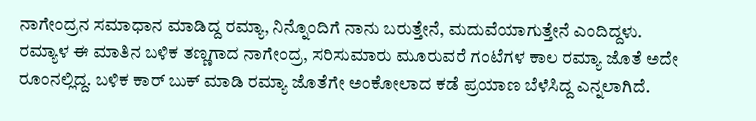ನಾಗೇಂದ್ರನ ಸಮಾಧಾನ ಮಾಡಿದ್ದ ರಮ್ಯಾ, ನಿನ್ನೊಂದಿಗೆ ನಾನು ಬರುತ್ತೇನೆ, ಮದುವೆಯಾಗುತ್ತೇನೆ ಎಂದಿದ್ದಳು. ರಮ್ಯಾಳ ಈ ಮಾತಿನ ಬಳಿಕ ತಣ್ಣಗಾದ ನಾಗೇಂದ್ರ, ಸರಿಸುಮಾರು ಮೂರುವರೆ ಗಂಟೆಗಳ ಕಾಲ ರಮ್ಯಾ ಜೊತೆ ಅದೇ ರೂಂನಲ್ಲಿದ್ದ. ಬಳಿಕ ಕಾರ್ ಬುಕ್ ಮಾಡಿ ರಮ್ಯಾ ಜೊತೆಗೇ ಅಂಕೋಲಾದ ಕಡೆ ಪ್ರಯಾಣ ಬೆಳೆಸಿದ್ದ ಎನ್ನಲಾಗಿದೆ.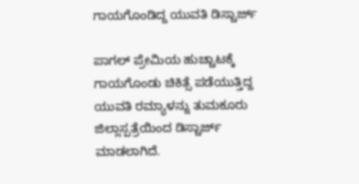ಗಾಯಗೊಂಡಿದ್ದ ಯುವತಿ ಡಿಸ್ಚಾರ್ಜ್

ಪಾಗಲ್ ಪ್ರೇಮಿಯ ಹುಚ್ಚಾಟಕ್ಕೆ ಗಾಯಗೊಂಡು ಚಿಕಿತ್ಸೆ ಪಡೆಯುತ್ತಿದ್ದ ಯುವತಿ ರಮ್ಯಾಳನ್ನು ತುಮಕೂರು ಜಿಲ್ಲಾಸ್ಪತ್ರೆಯಿಂದ ಡಿಸ್ಚಾರ್ಜ್ ಮಾಡಲಾಗಿದೆ.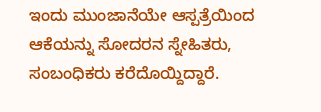ಇಂದು ಮುಂಜಾನೆಯೇ ಆಸ್ಪತ್ರೆಯಿಂದ ಆಕೆಯನ್ನು ಸೋದರನ ಸ್ನೇಹಿತರು, ಸಂಬಂಧಿಕರು ಕರೆದೊಯ್ದಿದ್ದಾರೆ.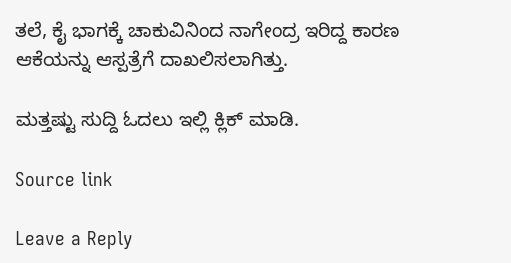ತಲೆ, ಕೈ ಭಾಗಕ್ಕೆ ಚಾಕುವಿನಿಂದ ನಾಗೇಂದ್ರ ಇರಿದ್ದ ಕಾರಣ ಆಕೆಯನ್ನು ಆಸ್ಪತ್ರೆಗೆ ದಾಖಲಿಸಲಾಗಿತ್ತು.

ಮತ್ತಷ್ಟು ಸುದ್ದಿ ಓದಲು ಇಲ್ಲಿ ಕ್ಲಿಕ್ ಮಾಡಿ.

Source link

Leave a Reply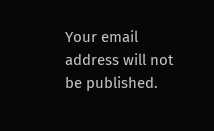Your email address will not be published.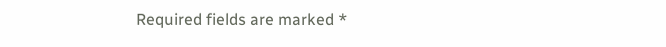Required fields are marked *